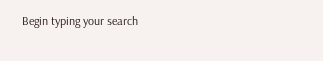Begin typing your search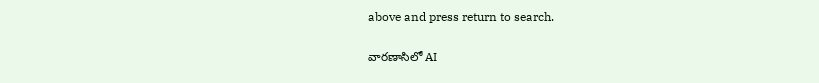above and press return to search.

వారణాసిలో AI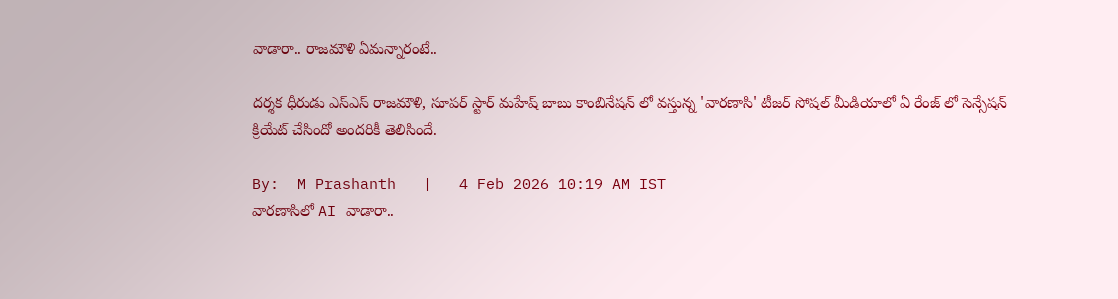వాడారా.. రాజమౌళి ఏమన్నారంటే..

దర్శక ధీరుడు ఎస్ఎస్ రాజమౌళి, సూపర్ స్టార్ మహేష్ బాబు కాంబినేషన్ లో వస్తున్న 'వారణాసి' టీజర్ సోషల్ మీడియాలో ఏ రేంజ్ లో సెన్సేషన్ క్రియేట్ చేసిందో అందరికీ తెలిసిందే.

By:  M Prashanth   |   4 Feb 2026 10:19 AM IST
వారణాసిలో AI వాడారా..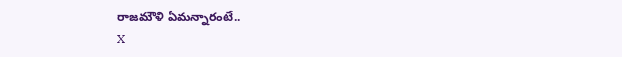రాజమౌళి ఏమన్నారంటే..
X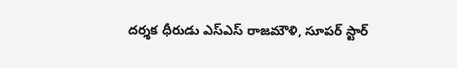దర్శక ధీరుడు ఎస్ఎస్ రాజమౌళి, సూపర్ స్టార్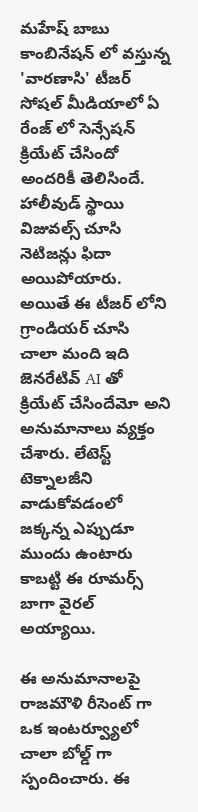మహేష్ బాబు కాంబినేషన్ లో వస్తున్న 'వారణాసి' టీజర్ సోషల్ మీడియాలో ఏ రేంజ్ లో సెన్సేషన్ క్రియేట్ చేసిందో అందరికీ తెలిసిందే. హాలీవుడ్ స్థాయి విజువల్స్ చూసి నెటిజన్లు ఫిదా అయిపోయారు. అయితే ఈ టీజర్ లోని గ్రాండియర్ చూసి చాలా మంది ఇది జెనరేటివ్ AI తో క్రియేట్ చేసిందేమో అని అనుమానాలు వ్యక్తం చేశారు. లేటెస్ట్ టెక్నాలజీని వాడుకోవడంలో జక్కన్న ఎప్పుడూ ముందు ఉంటారు కాబట్టి ఈ రూమర్స్ బాగా వైరల్ అయ్యాయి.

ఈ అనుమానాలపై రాజమౌళి రీసెంట్ గా ఒక ఇంటర్వ్యూలో చాలా బోల్డ్ గా స్పందించారు. ఈ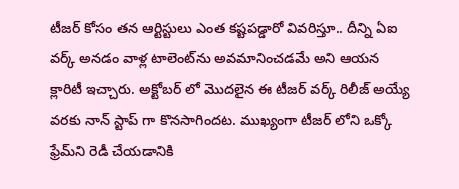టీజర్ కోసం తన ఆర్టిస్టులు ఎంత కష్టపడ్డారో వివరిస్తూ.. దీన్ని ఏఐ వర్క్ అనడం వాళ్ల టాలెంట్‌ను అవమానించడమే అని ఆయన క్లారిటీ ఇచ్చారు. అక్టోబర్ లో మొదలైన ఈ టీజర్ వర్క్ రిలీజ్ అయ్యే వరకు నాన్ స్టాప్ గా కొనసాగిందట. ముఖ్యంగా టీజర్ లోని ఒక్కో ఫ్రేమ్‌ని రెడీ చేయడానికి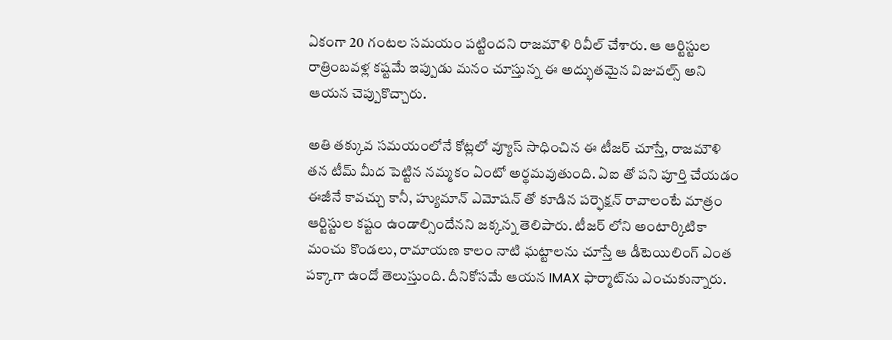ఏకంగా 20 గంటల సమయం పట్టిందని రాజమౌళి రివీల్ చేశారు. ఆ ఆర్టిస్టుల రాత్రింబవళ్ల కష్టమే ఇప్పుడు మనం చూస్తున్న ఈ అద్భుతమైన విజువల్స్ అని ఆయన చెప్పుకొచ్చారు.

అతి తక్కువ సమయంలోనే కోట్లలో వ్యూస్ సాధించిన ఈ టీజర్ చూస్తే, రాజమౌళి తన టీమ్ మీద పెట్టిన నమ్మకం ఏంటో అర్థమవుతుంది. ఏఐ తో పని పూర్తి చేయడం ఈజీనే కావచ్చు కానీ, హ్యుమాన్ ఎమోషన్ తో కూడిన పర్ఫెక్షన్ రావాలంటే మాత్రం ఆర్టిస్టుల కష్టం ఉండాల్సిందేనని జక్కన్న తెలిపారు. టీజర్ లోని అంటార్కిటికా మంచు కొండలు, రామాయణ కాలం నాటి ఘట్టాలను చూస్తే ఆ డీటెయిలింగ్ ఎంత పక్కాగా ఉందో తెలుస్తుంది. దీనికోసమే ఆయన IMAX ఫార్మాట్‌ను ఎంచుకున్నారు.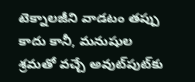టెక్నాలజీని వాడటం తప్పు కాదు కానీ, మనుషుల శ్రమతో వచ్చే అవుట్‌పుట్‌కు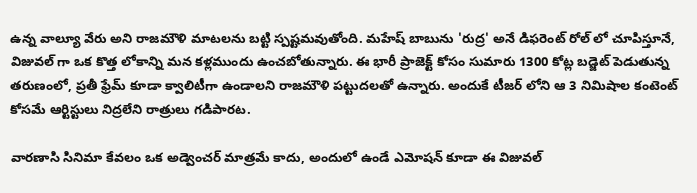ఉన్న వాల్యూ వేరు అని రాజమౌళి మాటలను బట్టి స్పష్టమవుతోంది. మహేష్ బాబును 'రుద్ర' అనే డిఫరెంట్ రోల్ లో చూపిస్తూనే, విజువల్ గా ఒక కొత్త లోకాన్ని మన కళ్లముందు ఉంచబోతున్నారు. ఈ భారీ ప్రాజెక్ట్ కోసం సుమారు 1300 కోట్ల బడ్జెట్ పెడుతున్న తరుణంలో, ప్రతీ ఫ్రేమ్ కూడా క్వాలిటీగా ఉండాలని రాజమౌళి పట్టుదలతో ఉన్నారు. అందుకే టీజర్ లోని ఆ 3 నిమిషాల కంటెంట్ కోసమే ఆర్టిస్టులు నిద్రలేని రాత్రులు గడిపారట.

వారణాసి సినిమా కేవలం ఒక అడ్వెంచర్ మాత్రమే కాదు, అందులో ఉండే ఎమోషన్ కూడా ఈ విజువల్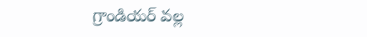గ్రాండియర్ వల్ల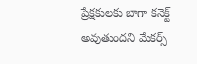ప్రేక్షకులకు బాగా కనెక్ట్ అవుతుందని మేకర్స్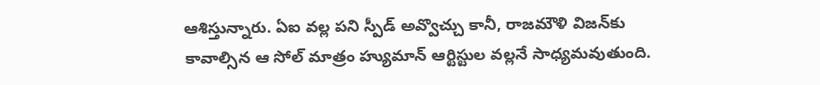ఆశిస్తున్నారు. ఏఐ వల్ల పని స్పీడ్ అవ్వొచ్చు కానీ, రాజమౌళి విజన్‌కు కావాల్సిన ఆ సోల్ మాత్రం హ్యుమాన్ ఆర్టిస్టుల వల్లనే సాధ్యమవుతుంది.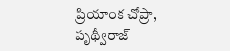ప్రియాంక చోప్రా, పృథ్వీరాజ్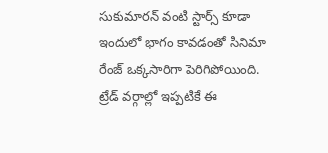సుకుమారన్ వంటి స్టార్స్ కూడా ఇందులో భాగం కావడంతో సినిమా రేంజ్ ఒక్కసారిగా పెరిగిపోయింది. ట్రేడ్ వర్గాల్లో ఇప్పటికే ఈ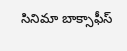సినిమా బాక్సాఫీస్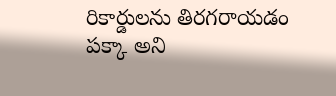రికార్డులను తిరగరాయడం పక్కా అని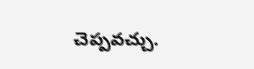చెప్పవచ్చు.